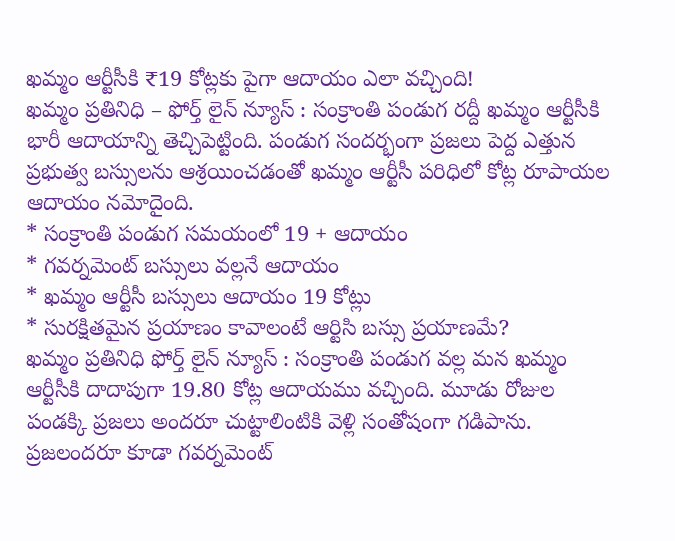ఖమ్మం ఆర్టీసీకి ₹19 కోట్లకు పైగా ఆదాయం ఎలా వచ్చింది!
ఖమ్మం ప్రతినిధి – ఫోర్త్ లైన్ న్యూస్ : సంక్రాంతి పండుగ రద్దీ ఖమ్మం ఆర్టీసీకి భారీ ఆదాయాన్ని తెచ్చిపెట్టింది. పండుగ సందర్భంగా ప్రజలు పెద్ద ఎత్తున ప్రభుత్వ బస్సులను ఆశ్రయించడంతో ఖమ్మం ఆర్టీసీ పరిధిలో కోట్ల రూపాయల ఆదాయం నమోదైంది.
* సంక్రాంతి పండుగ సమయంలో 19 + ఆదాయం
* గవర్నమెంట్ బస్సులు వల్లనే ఆదాయం
* ఖమ్మం ఆర్టీసీ బస్సులు ఆదాయం 19 కోట్లు
* సురక్షితమైన ప్రయాణం కావాలంటే ఆర్టిసి బస్సు ప్రయాణమే?
ఖమ్మం ప్రతినిధి ఫోర్త్ లైన్ న్యూస్ : సంక్రాంతి పండుగ వల్ల మన ఖమ్మం ఆర్టీసీకి దాదాపుగా 19.80 కోట్ల ఆదాయము వచ్చింది. మూడు రోజుల పండక్కి ప్రజలు అందరూ చుట్టాలింటికి వెళ్లి సంతోషంగా గడిపాను.
ప్రజలందరూ కూడా గవర్నమెంట్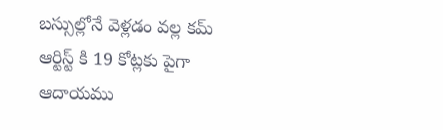బస్సుల్లోనే వెళ్లడం వల్ల కమ్ ఆర్టిస్ట్ కి 19 కోట్లకు పైగా ఆదాయము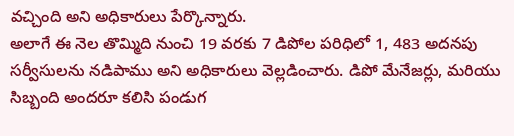వచ్చింది అని అధికారులు పేర్కొన్నారు.
అలాగే ఈ నెల తొమ్మిది నుంచి 19 వరకు 7 డిపోల పరిధిలో 1, 483 అదనపు సర్వీసులను నడిపాము అని అధికారులు వెల్లడించారు. డిపో మేనేజర్లు, మరియు సిబ్బంది అందరూ కలిసి పండుగ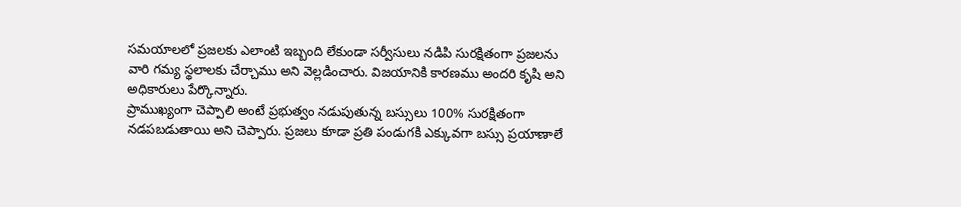సమయాలలో ప్రజలకు ఎలాంటి ఇబ్బంది లేకుండా సర్వీసులు నడిపి సురక్షితంగా ప్రజలను వారి గమ్య స్థలాలకు చేర్చాము అని వెల్లడించారు. విజయానికి కారణము అందరి కృషి అని అధికారులు పేర్కొన్నారు.
ప్రాముఖ్యంగా చెప్పాలి అంటే ప్రభుత్వం నడుపుతున్న బస్సులు 100% సురక్షితంగా నడపబడుతాయి అని చెప్పారు. ప్రజలు కూడా ప్రతి పండుగకి ఎక్కువగా బస్సు ప్రయాణాలే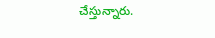చేస్తున్నారు.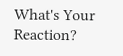What's Your Reaction?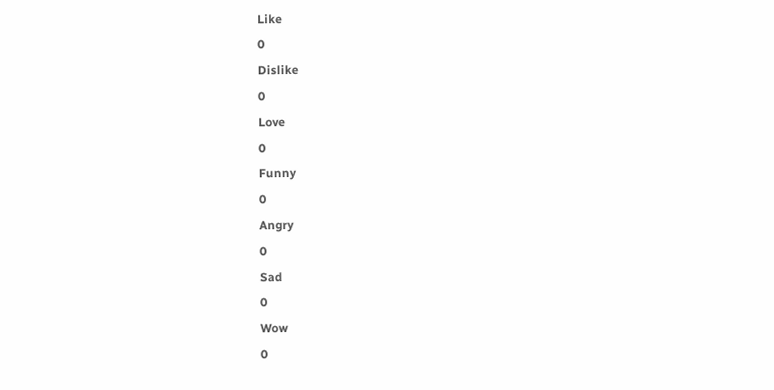Like
0
Dislike
0
Love
0
Funny
0
Angry
0
Sad
0
Wow
0